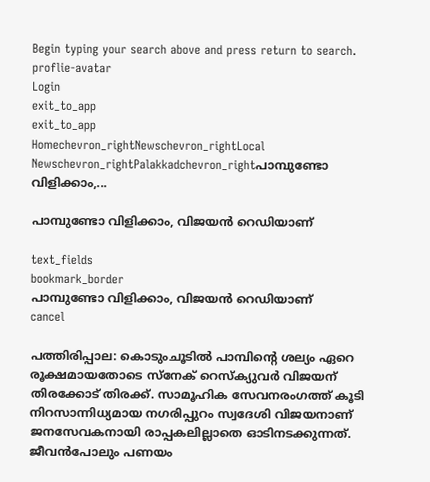Begin typing your search above and press return to search.
proflie-avatar
Login
exit_to_app
exit_to_app
Homechevron_rightNewschevron_rightLocal Newschevron_rightPalakkadchevron_rightപാമ്പുണ്ടോ വിളിക്കാം,...

പാമ്പുണ്ടോ വിളിക്കാം, വിജയൻ റെഡിയാണ്

text_fields
bookmark_border
പാമ്പുണ്ടോ വിളിക്കാം, വിജയൻ റെഡിയാണ്
cancel

പത്തിരിപ്പാല: കൊടുംചൂടിൽ പാമ്പിന്റെ ശല്യം ഏറെ രൂക്ഷമായതോടെ സ്നേക് റെസ്ക്യുവർ വിജയന് തിരക്കോട് തിരക്ക്. സാമൂഹിക സേവനരംഗത്ത് കൂടി നിറസാന്നിധ്യമായ നഗരിപ്പുറം സ്വദേശി വിജയനാണ് ജനസേവകനായി രാപ്പകലില്ലാതെ ഓടിനടക്കുന്നത്. ജീവൻപോലും പണയം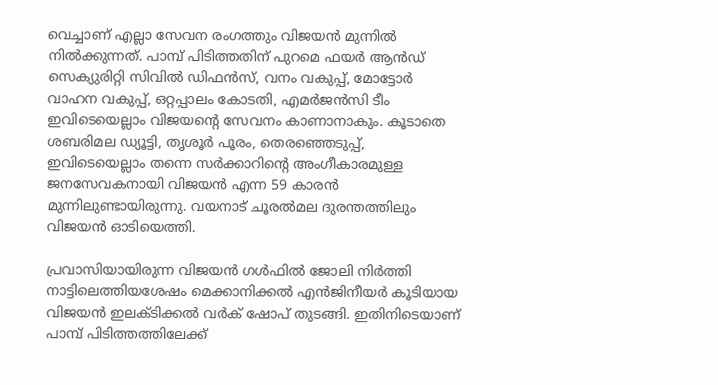വെച്ചാണ് എല്ലാ സേവന രംഗത്തും വിജയൻ മുന്നിൽ നിൽക്കുന്നത്. പാമ്പ് പിടിത്തതിന് പുറമെ ഫയർ ആൻഡ് സെക്യുരിറ്റി സിവിൽ ഡിഫൻസ്, വനം വകുപ്പ്, മോട്ടോർ വാഹന വകുപ്പ്, ഒറ്റപ്പാലം കോടതി, എമർജൻസി ടീം ഇവിടെയെല്ലാം വിജയന്റെ സേവനം കാണാനാകും. കൂടാതെ ശബരിമല ഡ്യൂട്ടി, തൃശൂർ പൂരം, തെരഞ്ഞെടുപ്പ്, ഇവിടെയെല്ലാം തന്നെ സർക്കാറിന്റെ അംഗീകാരമുള്ള ജനസേവകനായി വിജയൻ എന്ന 59 കാരൻ മുന്നിലുണ്ടായിരുന്നു. വയനാട് ചൂരൽമല ദുരന്തത്തിലും വിജയൻ ഓടിയെത്തി.

പ്രവാസിയായിരുന്ന വിജയൻ ഗൾഫിൽ ജോലി നിർത്തി നാട്ടിലെത്തിയശേഷം മെക്കാനിക്കൽ എൻജിനീയർ കൂടിയായ വിജയൻ ഇലക്ടിക്കൽ വർക് ഷോപ് തുടങ്ങി. ഇതിനിടെയാണ് പാമ്പ് പിടിത്തത്തിലേക്ക്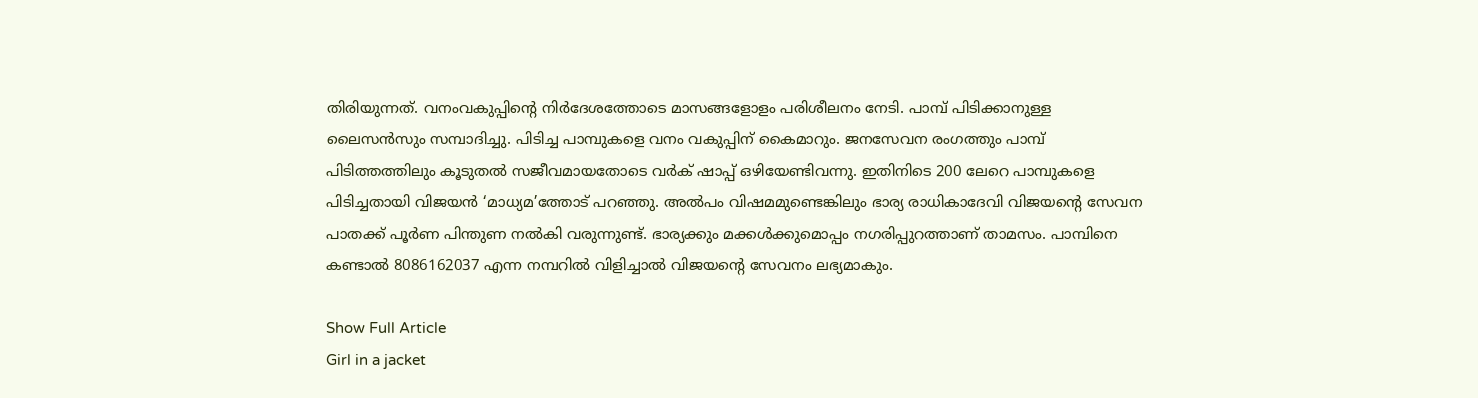തിരിയുന്നത്. വനംവകുപ്പിന്റെ നിർദേശത്തോടെ മാസങ്ങളോളം പരിശീലനം നേടി. പാമ്പ് പിടിക്കാനുള്ള ലൈസൻസും സമ്പാദിച്ചു. പിടിച്ച പാമ്പുകളെ വനം വകുപ്പിന് കൈമാറും. ജനസേവന രംഗത്തും പാമ്പ് പിടിത്തത്തിലും കൂടുതൽ സജീവമായതോടെ വർക് ഷാപ്പ് ഒഴിയേണ്ടിവന്നു. ഇതിനിടെ 200 ലേറെ പാമ്പുകളെ പിടിച്ചതായി വിജയൻ ‘മാധ്യമ’ത്തോട് പറഞ്ഞു. അൽപം വിഷമമുണ്ടെങ്കിലും ഭാര്യ രാധികാദേവി വിജയന്റെ സേവന പാതക്ക് പൂർണ പിന്തുണ നൽകി വരുന്നുണ്ട്. ഭാര്യക്കും മക്കൾക്കുമൊപ്പം നഗരിപ്പുറത്താണ് താമസം. പാമ്പിനെ കണ്ടാൽ 8086162037 എന്ന നമ്പറിൽ വിളിച്ചാൽ വിജയന്റെ സേവനം ലഭ്യമാകും.

Show Full Article
Girl in a jacket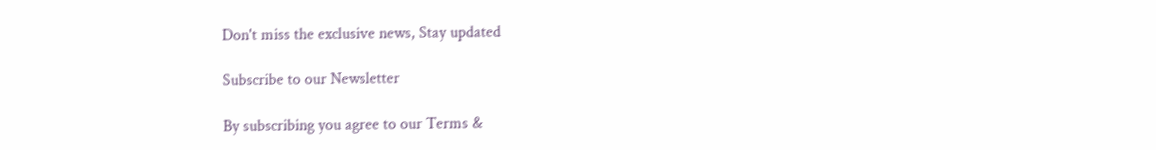Don't miss the exclusive news, Stay updated

Subscribe to our Newsletter

By subscribing you agree to our Terms &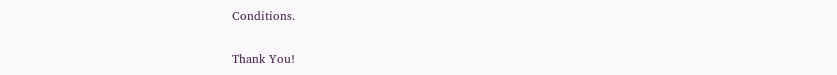Conditions.

Thank You!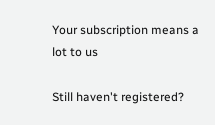Your subscription means a lot to us

Still haven't registered?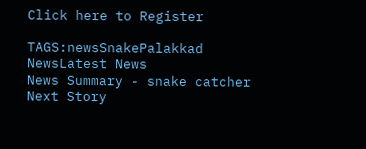Click here to Register

TAGS:newsSnakePalakkad NewsLatest News
News Summary - snake catcher
Next Story